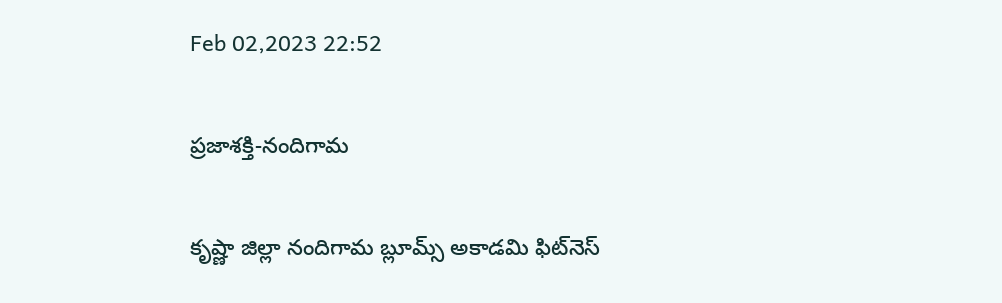Feb 02,2023 22:52

ప్రజాశక్తి-నందిగామ

కృష్ణా జిల్లా నందిగామ బ్లూమ్స్‌ అకాడమి ఫిట్‌నెస్‌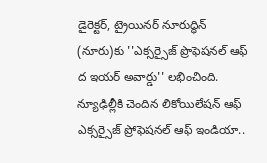డైరెక్టర్‌, ట్రైయినర్‌ నూరుద్ధిన్‌ (నూరు)కు ''ఎక్సర్సైజ్‌ ప్రొఫెషనల్‌ ఆఫ్‌ ద ఇయర్‌ అవార్డు'' లభించింది. న్యూఢిల్లీకి చెందిన లికోయిలేషన్‌ ఆఫ్‌ ఎక్సర్సైజ్‌ ప్రోఫెషనల్‌ ఆఫ్‌ ఇండియా..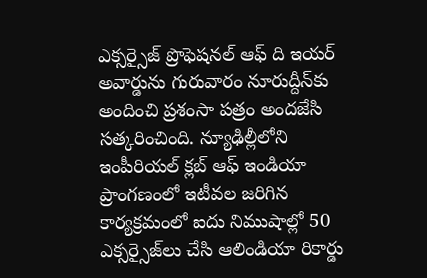ఎక్సర్సైజ్‌ ప్రొఫెషనల్‌ ఆఫ్‌ ది ఇయర్‌ అవార్డును గురువారం నూరుద్దీన్‌కు అందించి ప్రశంసా పత్రం అందజేసి సత్కరించింది. న్యూఢిల్లీలోని ఇంపీరియల్‌ క్లబ్‌ ఆఫ్‌ ఇండియా ప్రాంగణంలో ఇటీవల జరిగిన కార్యక్రమంలో ఐదు నిముషాల్లో 50 ఎక్సర్సైజ్‌లు చేసి ఆలిండియా రికార్డు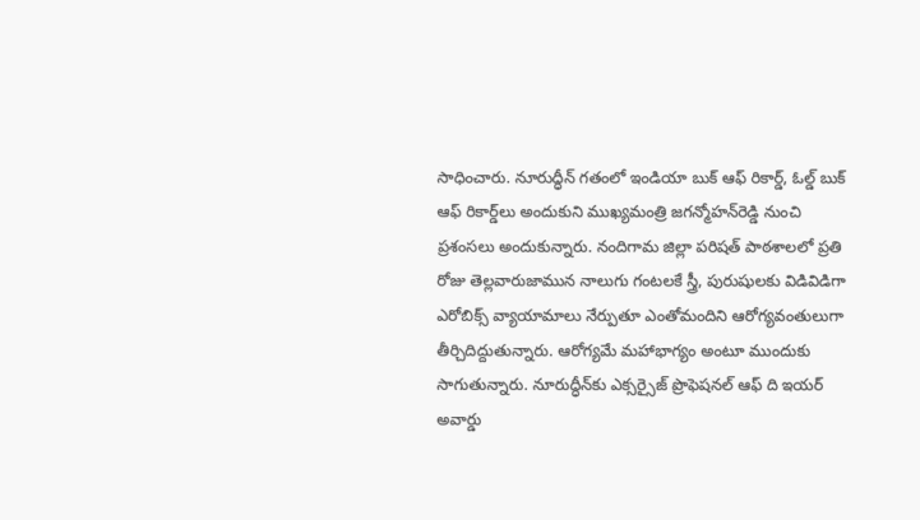సాధించారు. నూరుద్ధీన్‌ గతంలో ఇండియా బుక్‌ ఆఫ్‌ రికార్డ్‌, ఓల్డ్‌ బుక్‌ ఆఫ్‌ రికార్డ్‌లు అందుకుని ముఖ్యమంత్రి జగన్మోహన్‌రెడ్డి నుంచి ప్రశంసలు అందుకున్నారు. నందిగామ జిల్లా పరిషత్‌ పాఠశాలలో ప్రతి రోజు తెల్లవారుజామున నాలుగు గంటలకే స్త్రీ, పురుషులకు విడివిడిగా ఎరోబిక్స్‌ వ్యాయామాలు నేర్పుతూ ఎంతోమందిని ఆరోగ్యవంతులుగా తీర్చిదిద్దుతున్నారు. ఆరోగ్యమే మహాభాగ్యం అంటూ ముందుకు సాగుతున్నారు. నూరుద్ధీన్‌కు ఎక్సర్సైజ్‌ ప్రొఫెషనల్‌ ఆఫ్‌ ది ఇయర్‌ అవార్డు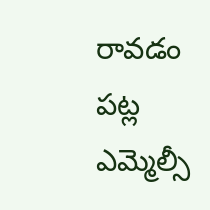రావడం పట్ల ఎమ్మెల్సీ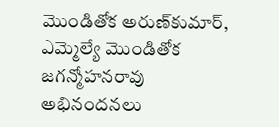మొండితోక అరుణ్‌కుమార్‌, ఎమ్మెల్యే మొండితోక జగన్మోహనరావు అభినందనలు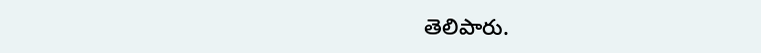తెలిపారు.